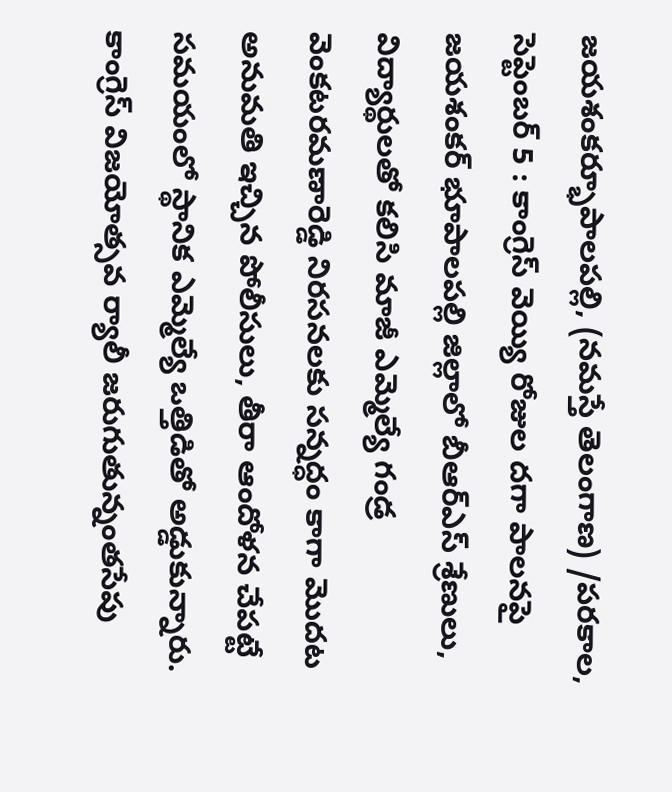జయశంకర్భూపాలపల్లి, (నమస్తే తెలంగాణ) /పరకాల, సెప్టెంబర్ 5 : కాంగ్రెస్ వెయ్యి రోజుల దగా పాలనపై జయశంకర్ భూపాలపల్లి జిల్లాలో బీఆర్ఎస్ శ్రేణులు, విద్యార్థులతో కలిసి మాజీ ఎమ్మెల్యే గండ్ర వెంకటరమణారెడ్డి నిరసనలకు సన్నద్ధం కాగా మొదట అనుమతి ఇచ్చిన పోలీసులు, తీరా ఆందోళన చేపట్టే సమయంలో స్థానిక ఎమ్మెల్యే ఒత్తిడితో అడ్డుకున్నారు. కాంగ్రెస్ విజయోత్సవ ర్యాలీ జరుగుతున్నంతసేపు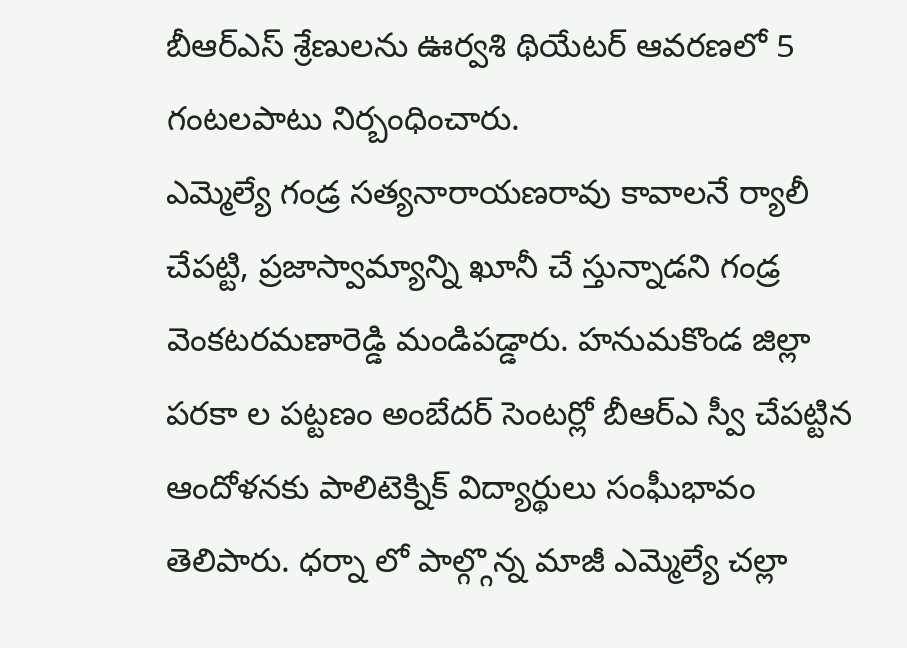బీఆర్ఎస్ శ్రేణులను ఊర్వశి థియేటర్ ఆవరణలో 5 గంటలపాటు నిర్బంధించారు.
ఎమ్మెల్యే గండ్ర సత్యనారాయణరావు కావాలనే ర్యాలీ చేపట్టి, ప్రజాస్వామ్యాన్ని ఖూనీ చే స్తున్నాడని గండ్ర వెంకటరమణారెడ్డి మండిపడ్డారు. హనుమకొండ జిల్లా పరకా ల పట్టణం అంబేదర్ సెంటర్లో బీఆర్ఎ స్వీ చేపట్టిన ఆందోళనకు పాలిటెక్నిక్ విద్యార్థులు సంఘీభావం తెలిపారు. ధర్నా లో పాల్గ్గొన్న మాజీ ఎమ్మెల్యే చల్లా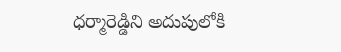ధర్మారెడ్డిని అదుపులోకి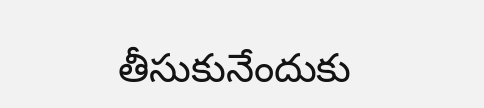తీసుకునేందుకు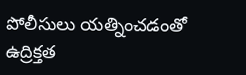పోలీసులు యత్నించడంతో ఉద్రిక్తత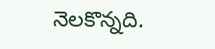నెలకొన్నది.